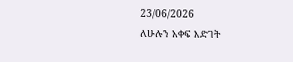23/06/2026
ለሁሉን አቀፍ እድገት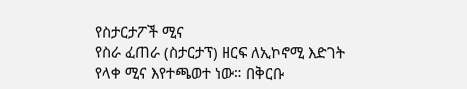የስታርታፖች ሚና
የስራ ፈጠራ (ስታርታፕ) ዘርፍ ለኢኮኖሚ እድገት የላቀ ሚና እየተጫወተ ነው። በቅርቡ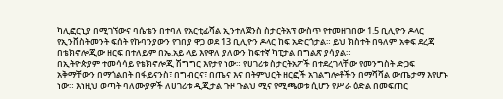ካሊፎርኒያ በሚገኘውና ባሴቴን በተባለ የአርቲፊሻል ኢንተለጀንስ ስታርትአፕ ውስጥ የተመዘገበው 1.5 ቢሊዮን ዶላር የኢንቨስትመንት ፍሰት የኩባንያውን የገበያ ዋጋ ወደ 13 ቢሊዮን ዶላር ከፍ አድርጎታል። ይህ ክስተት በዓለም አቀፍ ደረጃ በቴክኖሎጂው ዘርፍ በተለይም በኤ.አይ ላይ እየዋለ ያለውን ከፍተኛ ካፒታል በግልጽ ያሳያል።
በኢትዮጵያም ተመሳሳይ የቴክኖሎጂ ሽግግር እየታየ ነው። የሀገሪቱ ስታርትአፖች በተደረገላቸው የመንግስት ድጋፍ አቅማቸውን በማጎልበት በፋይናንስ፣ በግብርና፣ በጤና እና በትምህርት ዘርፎች አገልግሎቶችን በማሻሻል ውጤታማ እየሆኑ ነው። እነዚህ ወጣት ባለሙያዎች ለሀገሪቱ ዲጂታል ጉዞ ጉልህ ሚና የሚጫወቱ ሲሆን የሥራ ዕድል በመፍጠር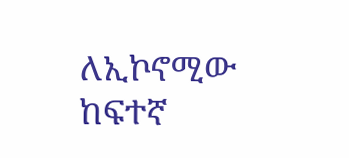ለኢኮኖሚው ከፍተኛ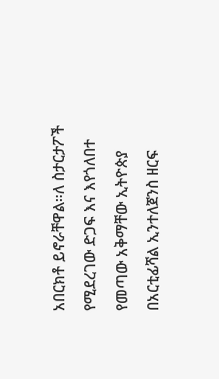አበርክቶ ይኖራቸዋል።ለ ስታርታፖች የሚደረገው ድጋፍ እና እየጎለበተ የመጣው አቅማቸው ኢትዮጵያ በአርቲፊሻል ኢንተለጀንስ ዘርፍ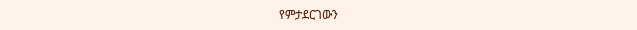የምታደርገውን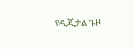የዲጂታል ጉዞ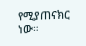የሚያጠናክር ነው።